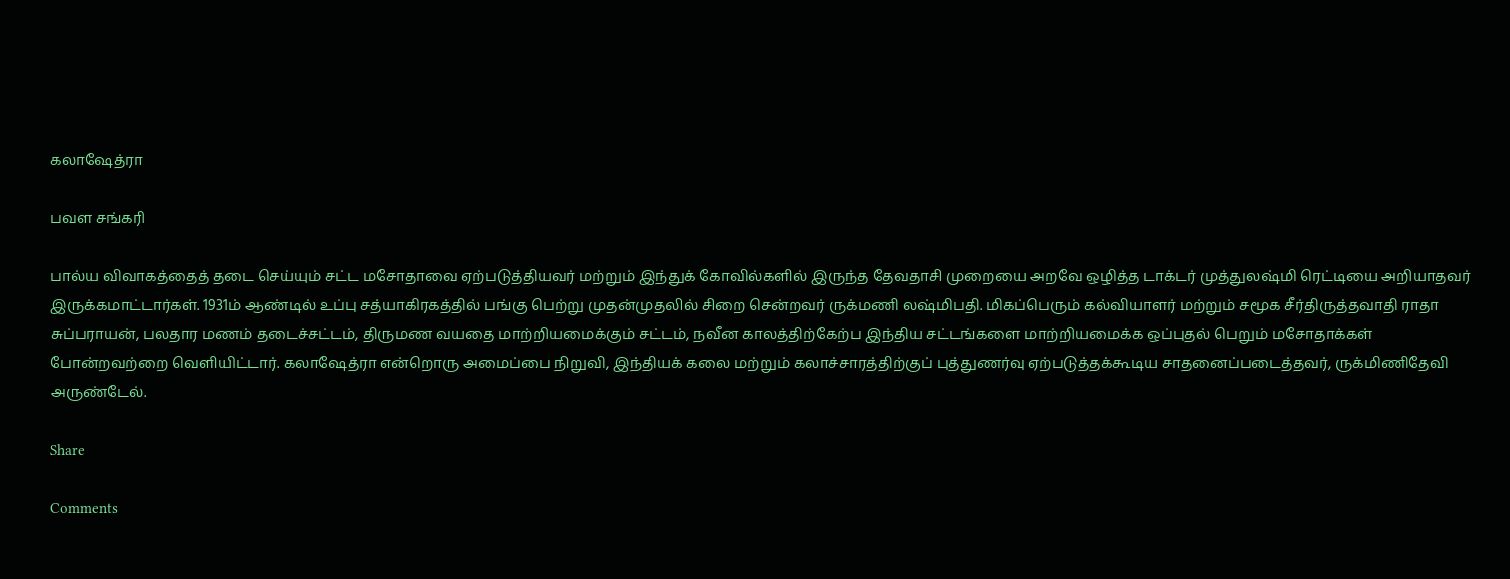கலாஷேத்ரா

பவள சங்கரி

பால்ய விவாகத்தைத் தடை செய்யும் சட்ட மசோதாவை ஏற்படுத்தியவர் மற்றும் இந்துக் கோவில்களில் இருந்த தேவதாசி முறையை அறவே ஒழித்த டாக்டர் முத்துலஷ்மி ரெட்டியை அறியாதவர் இருக்கமாட்டார்கள். 1931ம் ஆண்டில் உப்பு சத்யாகிரகத்தில் பங்கு பெற்று முதன்முதலில் சிறை சென்றவர் ருக்மணி லஷ்மிபதி. மிகப்பெரும் கல்வியாளர் மற்றும் சமூக சீர்திருத்தவாதி ராதா சுப்பராயன், பலதார மணம் தடைச்சட்டம், திருமண வயதை மாற்றியமைக்கும் சட்டம், நவீன காலத்திற்கேற்ப இந்திய சட்டங்களை மாற்றியமைக்க ஒப்புதல் பெறும் மசோதாக்கள் போன்றவற்றை வெளியிட்டார். கலாஷேத்ரா என்றொரு அமைப்பை நிறுவி, இந்தியக் கலை மற்றும் கலாச்சாரத்திற்குப் புத்துணர்வு ஏற்படுத்தக்கூடிய சாதனைப்படைத்தவர், ருக்மிணிதேவி அருண்டேல்.

Share

Comments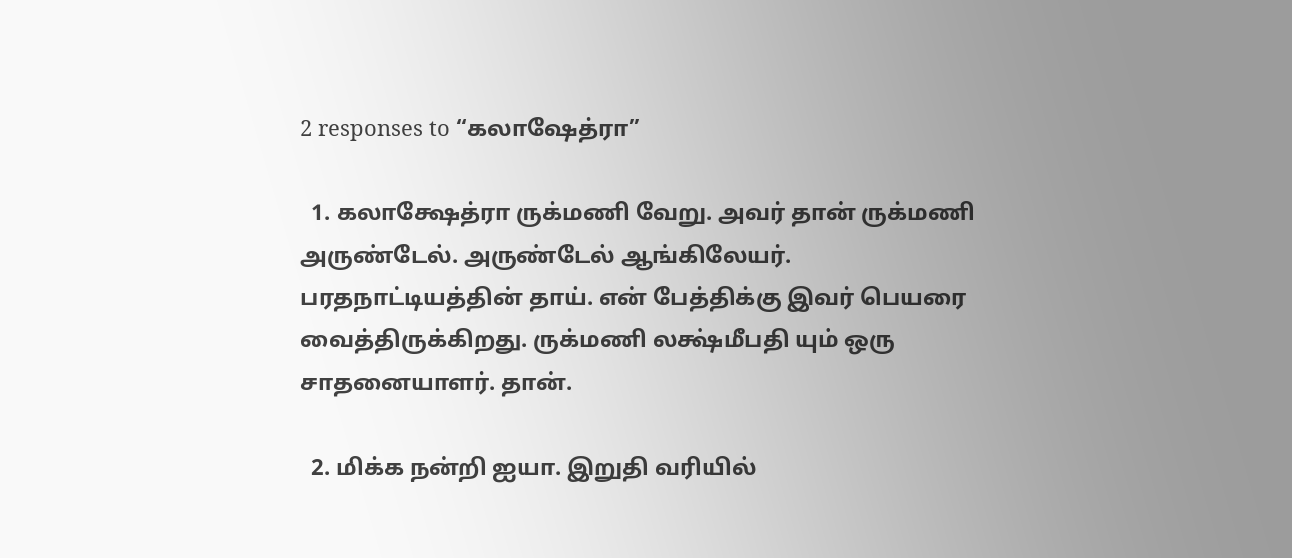2 responses to “கலாஷேத்ரா”

  1. கலாக்ஷேத்ரா ருக்மணி வேறு. அவர் தான் ருக்மணி அருண்டேல். அருண்டேல் ஆங்கிலேயர். பரதநாட்டியத்தின் தாய். என் பேத்திக்கு இவர் பெயரை வைத்திருக்கிறது. ருக்மணி லக்ஷ்மீபதி யும் ஒரு சாதனையாளர். தான்.

  2. மிக்க நன்றி ஐயா. இறுதி வரியில்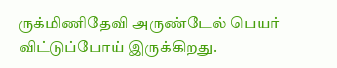ருக்மிணிதேவி அருண்டேல் பெயர் விட்டுப்போய் இருக்கிறது.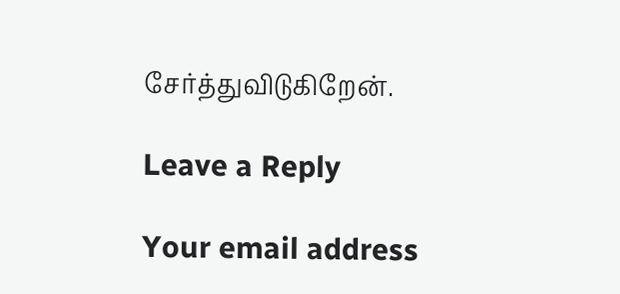சேர்த்துவிடுகிறேன்.

Leave a Reply

Your email address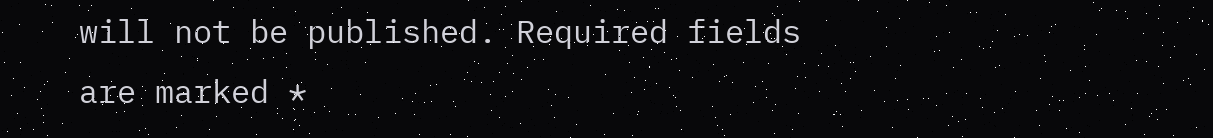will not be published. Required fields are marked *